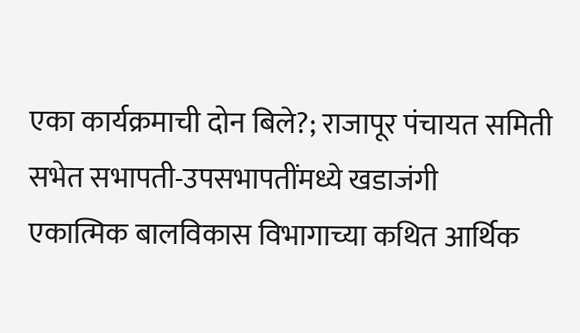एका कार्यक्रमाची दोन बिले?; राजापूर पंचायत समिती सभेत सभापती-उपसभापतींमध्ये खडाजंगी
एकात्मिक बालविकास विभागाच्या कथित आर्थिक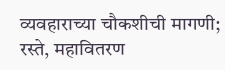व्यवहाराच्या चौकशीची मागणी; रस्ते, महावितरण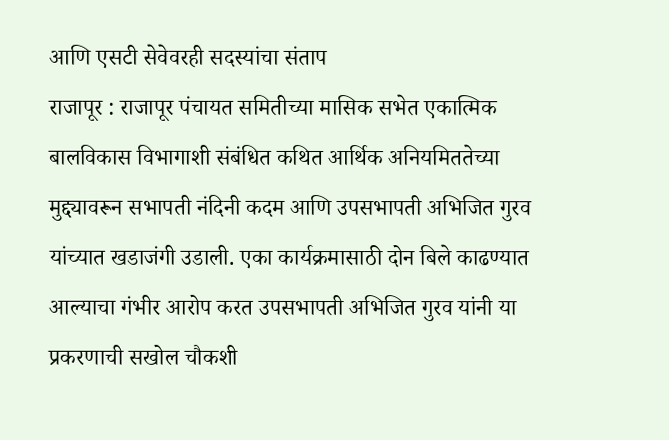आणि एसटी सेवेवरही सदस्यांचा संताप
राजापूर : राजापूर पंचायत समितीच्या मासिक सभेत एकात्मिक बालविकास विभागाशी संबंधित कथित आर्थिक अनियमिततेच्या मुद्द्यावरून सभापती नंदिनी कदम आणि उपसभापती अभिजित गुरव यांच्यात खडाजंगी उडाली. एका कार्यक्रमासाठी दोन बिले काढण्यात आल्याचा गंभीर आरोप करत उपसभापती अभिजित गुरव यांनी या प्रकरणाची सखोल चौकशी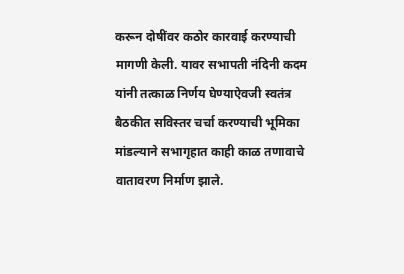करून दोषींवर कठोर कारवाई करण्याची मागणी केली. यावर सभापती नंदिनी कदम यांनी तत्काळ निर्णय घेण्याऐवजी स्वतंत्र बैठकीत सविस्तर चर्चा करण्याची भूमिका मांडल्याने सभागृहात काही काळ तणावाचे वातावरण निर्माण झाले.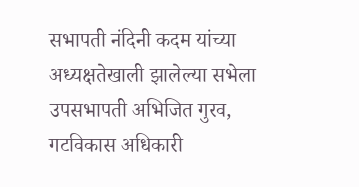सभापती नंदिनी कदम यांच्या अध्यक्षतेखाली झालेल्या सभेला उपसभापती अभिजित गुरव, गटविकास अधिकारी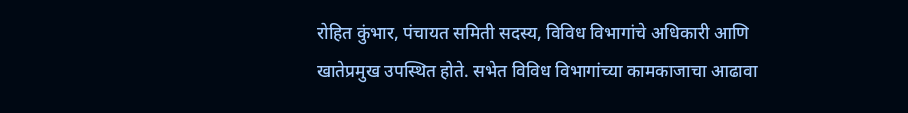रोहित कुंभार, पंचायत समिती सदस्य, विविध विभागांचे अधिकारी आणि खातेप्रमुख उपस्थित होते. सभेत विविध विभागांच्या कामकाजाचा आढावा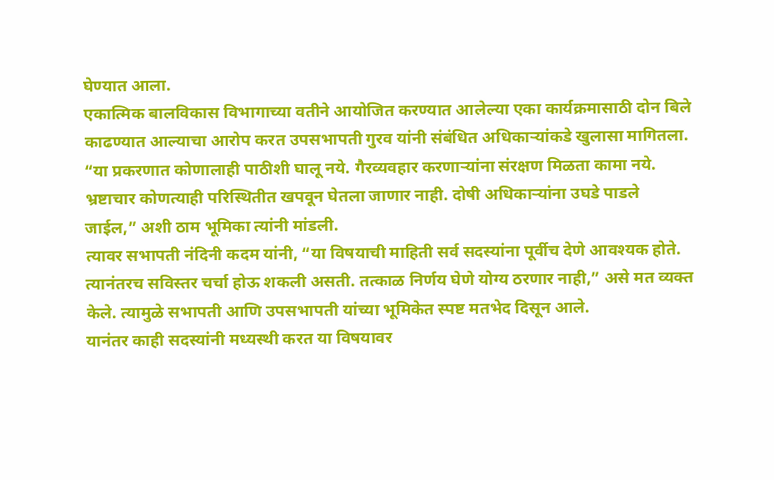घेण्यात आला.
एकात्मिक बालविकास विभागाच्या वतीने आयोजित करण्यात आलेल्या एका कार्यक्रमासाठी दोन बिले काढण्यात आल्याचा आरोप करत उपसभापती गुरव यांनी संबंधित अधिकाऱ्यांकडे खुलासा मागितला. “या प्रकरणात कोणालाही पाठीशी घालू नये. गैरव्यवहार करणाऱ्यांना संरक्षण मिळता कामा नये. भ्रष्टाचार कोणत्याही परिस्थितीत खपवून घेतला जाणार नाही. दोषी अधिकाऱ्यांना उघडे पाडले जाईल,” अशी ठाम भूमिका त्यांनी मांडली.
त्यावर सभापती नंदिनी कदम यांनी, “या विषयाची माहिती सर्व सदस्यांना पूर्वीच देणे आवश्यक होते. त्यानंतरच सविस्तर चर्चा होऊ शकली असती. तत्काळ निर्णय घेणे योग्य ठरणार नाही,” असे मत व्यक्त केले. त्यामुळे सभापती आणि उपसभापती यांच्या भूमिकेत स्पष्ट मतभेद दिसून आले.
यानंतर काही सदस्यांनी मध्यस्थी करत या विषयावर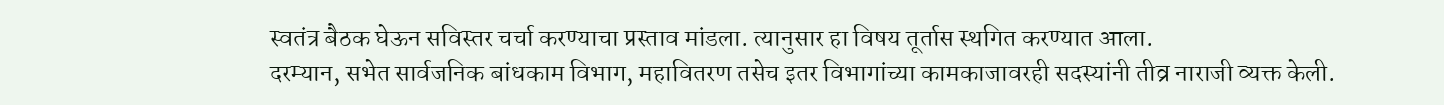स्वतंत्र बैठक घेऊन सविस्तर चर्चा करण्याचा प्रस्ताव मांडला. त्यानुसार हा विषय तूर्तास स्थगित करण्यात आला.
दरम्यान, सभेत सार्वजनिक बांधकाम विभाग, महावितरण तसेच इतर विभागांच्या कामकाजावरही सदस्यांनी तीव्र नाराजी व्यक्त केली.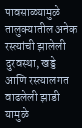पावसाळ्यामुळे तालुक्यातील अनेक रस्त्यांची झालेली दुरवस्था, खड्डे आणि रस्त्यालगत वाढलेली झाडी यामुळे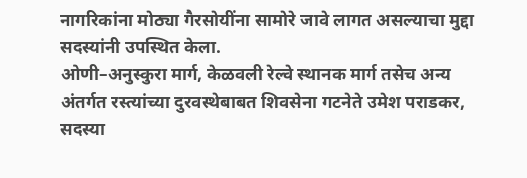नागरिकांना मोठ्या गैरसोयींना सामोरे जावे लागत असल्याचा मुद्दा सदस्यांनी उपस्थित केला.
ओणी–अनुस्कुरा मार्ग, केळवली रेल्वे स्थानक मार्ग तसेच अन्य अंतर्गत रस्त्यांच्या दुरवस्थेबाबत शिवसेना गटनेते उमेश पराडकर, सदस्या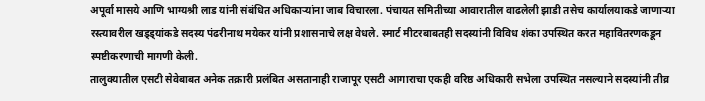अपूर्वा मासये आणि भाग्यश्री लाड यांनी संबंधित अधिकाऱ्यांना जाब विचारला. पंचायत समितीच्या आवारातील वाढलेली झाडी तसेच कार्यालयाकडे जाणाऱ्या रस्त्यावरील खड्ड्यांकडे सदस्य पंढरीनाथ मयेकर यांनी प्रशासनाचे लक्ष वेधले. स्मार्ट मीटरबाबतही सदस्यांनी विविध शंका उपस्थित करत महावितरणकडून स्पष्टीकरणाची मागणी केली.
तालुक्यातील एसटी सेवेबाबत अनेक तक्रारी प्रलंबित असतानाही राजापूर एसटी आगाराचा एकही वरिष्ठ अधिकारी सभेला उपस्थित नसल्याने सदस्यांनी तीव्र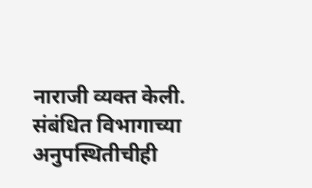नाराजी व्यक्त केली. संबंधित विभागाच्या अनुपस्थितीचीही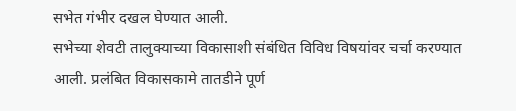सभेत गंभीर दखल घेण्यात आली.
सभेच्या शेवटी तालुक्याच्या विकासाशी संबंधित विविध विषयांवर चर्चा करण्यात आली. प्रलंबित विकासकामे तातडीने पूर्ण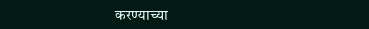करण्याच्या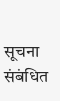सूचना संबंधित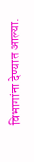विभागांना देण्यात आल्या.